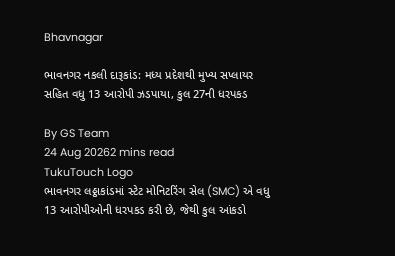Bhavnagar

ભાવનગર નકલી દારૂકાંડ: મધ્ય પ્રદેશથી મુખ્ય સપ્લાયર સહિત વધુ 13 આરોપી ઝડપાયા, કુલ 27ની ધરપકડ

By GS Team
24 Aug 20262 mins read
TukuTouch Logo
ભાવનગર લઠ્ઠાકાંડમાં સ્ટેટ મોનિટરિંગ સેલ (SMC) એ વધુ 13 આરોપીઓની ધરપકડ કરી છે, જેથી કુલ આંકડો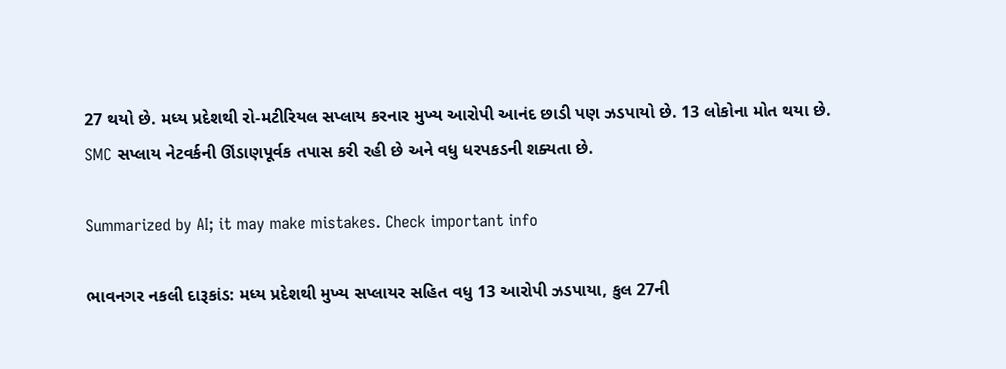27 થયો છે. મધ્ય પ્રદેશથી રો-મટીરિયલ સપ્લાય કરનાર મુખ્ય આરોપી આનંદ છાડી પણ ઝડપાયો છે. 13 લોકોના મોત થયા છે. SMC સપ્લાય નેટવર્કની ઊંડાણપૂર્વક તપાસ કરી રહી છે અને વધુ ધરપકડની શક્યતા છે.

Summarized by AI; it may make mistakes. Check important info

ભાવનગર નકલી દારૂકાંડ: મધ્ય પ્રદેશથી મુખ્ય સપ્લાયર સહિત વધુ 13 આરોપી ઝડપાયા, કુલ 27ની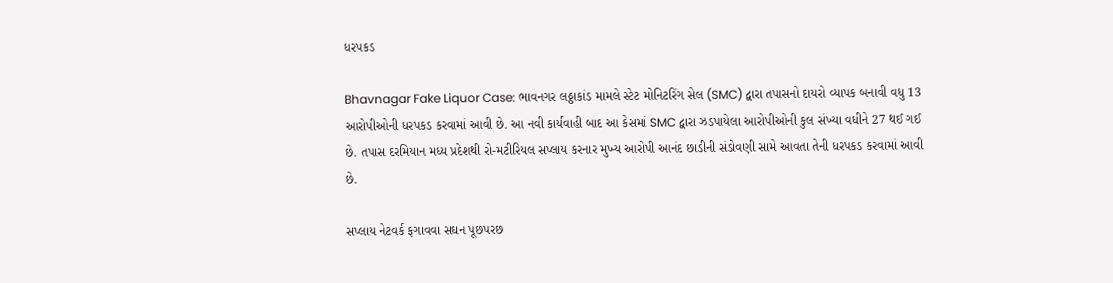ધરપકડ

Bhavnagar Fake Liquor Case: ભાવનગર લઠ્ઠાકાંડ મામલે સ્ટેટ મોનિટરિંગ સેલ (SMC) દ્વારા તપાસનો દાયરો વ્યાપક બનાવી વધુ 13 આરોપીઓની ધરપકડ કરવામાં આવી છે. આ નવી કાર્યવાહી બાદ આ કેસમાં SMC દ્વારા ઝડપાયેલા આરોપીઓની કુલ સંખ્યા વધીને 27 થઈ ગઈ છે. તપાસ દરમિયાન મધ્ય પ્રદેશથી રો-મટીરિયલ સપ્લાય કરનાર મુખ્ય આરોપી આનંદ છાડીની સંડોવણી સામે આવતા તેની ધરપકડ કરવામાં આવી છે.

સપ્લાય નેટવર્ક ફગાવવા સઘન પૂછપરછ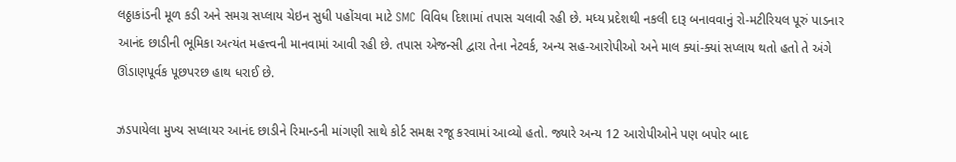લઠ્ઠાકાંડની મૂળ કડી અને સમગ્ર સપ્લાય ચેઇન સુધી પહોંચવા માટે SMC વિવિધ દિશામાં તપાસ ચલાવી રહી છે. મધ્ય પ્રદેશથી નકલી દારૂ બનાવવાનું રો-મટીરિયલ પૂરું પાડનાર આનંદ છાડીની ભૂમિકા અત્યંત મહત્ત્વની માનવામાં આવી રહી છે. તપાસ એજન્સી દ્વારા તેના નેટવર્ક, અન્ય સહ-આરોપીઓ અને માલ ક્યાં-ક્યાં સપ્લાય થતો હતો તે અંગે ઊંડાણપૂર્વક પૂછપરછ હાથ ધરાઈ છે.

ઝડપાયેલા મુખ્ય સપ્લાયર આનંદ છાડીને રિમાન્ડની માંગણી સાથે કોર્ટ સમક્ષ રજૂ કરવામાં આવ્યો હતો. જ્યારે અન્ય 12 આરોપીઓને પણ બપોર બાદ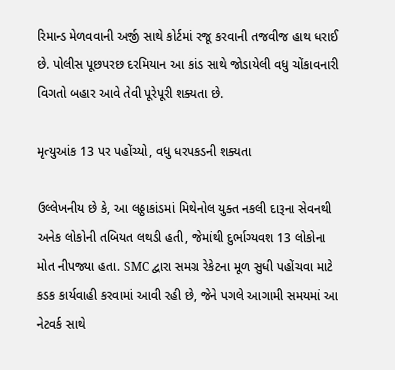રિમાન્ડ મેળવવાની અર્જી સાથે કોર્ટમાં રજૂ કરવાની તજવીજ હાથ ધરાઈ છે. પોલીસ પૂછપરછ દરમિયાન આ કાંડ સાથે જોડાયેલી વધુ ચોંકાવનારી વિગતો બહાર આવે તેવી પૂરેપૂરી શક્યતા છે.

મૃત્યુઆંક 13 પર પહોંચ્યો, વધુ ધરપકડની શક્યતા

ઉલ્લેખનીય છે કે, આ લઠ્ઠાકાંડમાં મિથેનોલ યુક્ત નકલી દારૂના સેવનથી અનેક લોકોની તબિયત લથડી હતી, જેમાંથી દુર્ભાગ્યવશ 13 લોકોના મોત નીપજ્યા હતા. SMC દ્વારા સમગ્ર રેકેટના મૂળ સુધી પહોંચવા માટે કડક કાર્યવાહી કરવામાં આવી રહી છે, જેને પગલે આગામી સમયમાં આ નેટવર્ક સાથે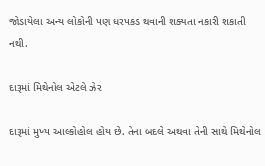જોડાયેલા અન્ય લોકોની પણ ધરપકડ થવાની શક્યતા નકારી શકાતી નથી.

દારૂમાં મિથેનોલ એટલે ઝેર

દારૂમાં મુખ્ય આલ્કોહોલ હોય છે. તેના બદલે અથવા તેની સાથે મિથેનોલ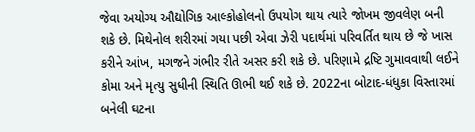જેવા અયોગ્ય ઔદ્યોગિક આલ્કોહોલનો ઉપયોગ થાય ત્યારે જોખમ જીવલેણ બની શકે છે. મિથેનોલ શરીરમાં ગયા પછી એવા ઝેરી પદાર્થમાં પરિવર્તિત થાય છે જે ખાસ કરીને આંખ, મગજને ગંભીર રીતે અસર કરી શકે છે. પરિણામે દ્રષ્ટિ ગુમાવવાથી લઈને કોમા અને મૃત્યુ સુધીની સ્થિતિ ઊભી થઈ શકે છે. 2022ના બોટાદ-ધંધુકા વિસ્તારમાં બનેલી ઘટના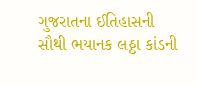ગુજરાતના ઈતિહાસની સૌથી ભયાનક લઠ્ઠા કાંડની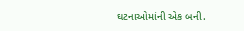ઘટનાઓમાંની એક બની.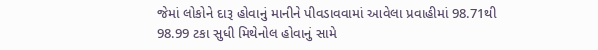જેમાં લોકોને દારૂ હોવાનું માનીને પીવડાવવામાં આવેલા પ્રવાહીમાં 98.71થી 98.99 ટકા સુધી મિથેનોલ હોવાનું સામે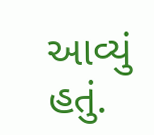આવ્યું હતું.